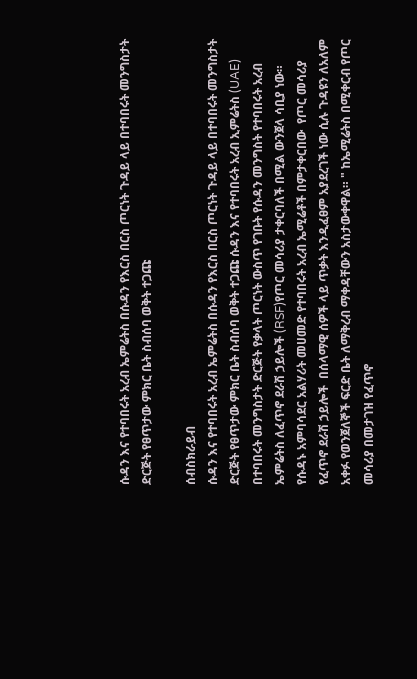ሱዳን እና የተባበሩት አረብ ኤምሬትስ በሱዳን የእርስ በርስ ጦርነት ጉዳይ ላይ በተባበሩት መንግስታት ድርጅት የፀጥታው ምክር ቤት ስብሰባ ወቅት ተጋጩ

ሰብስክራይብ
ሱዳን እና የተባበሩት አረብ ኤምሬትስ በሱዳን የእርስ በርስ ጦርነት ጉዳይ ላይ በተባበሩት መንግስታት ድርጅት የፀጥታው ምክር ቤት ስብሰባ ወቅት ተጋጩ ሱዳን እና የተባበሩት አረብ ኢምሬትስ (UAE) በተባበሩት መንግስታት ድርጅት የቃላት ጦርነት ውስጥ የገቡት የሱዳን መንግስት የተባበሩት አረብ ኤምሬትስ ለፈጥኖ ደራሽ ኃይሎች (RSF)የጦር መሳሪያ ታቀርባለች በሚል ውንጀላ ሳቢያ ነው። የሱዳኑ አምባሳደር አልሃሪት መሀመድ የተባበሩት አረብ ኤሚሬቶች በምታቀርበው  የጦር መሳሪያ የፈጥኖ ደራሽ ኃይሎች  በሰላማዊ ሰዎች ላይ ጥቃት እንዲፈፀም አያደረገች ነው ሲሉ ጉዳዩን ለአለም አቀፉ የወንጀለኞች ፍርድ ቤት ለማቅረብ ማቀዳቸውን አስታውቀዋል። " ከኤሚሬትስ በሚቀርብ የጦር መሳሪያ በመታገዝ የፈጥኖ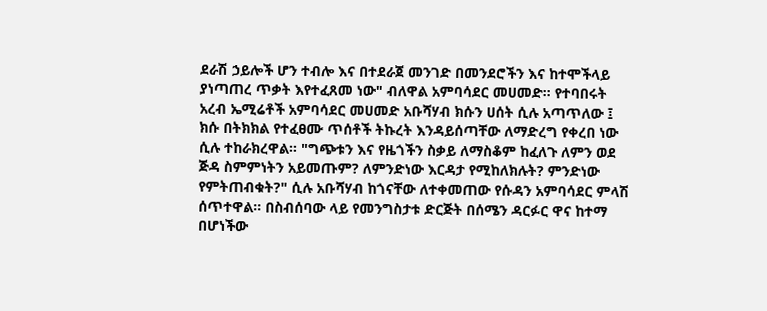ደራሽ ኃይሎች ሆን ተብሎ እና በተደራጀ መንገድ በመንደሮችን እና ከተሞችላይ ያነጣጠረ ጥቃት እየተፈጸመ ነው" ብለዋል አምባሳደር መሀመድ። የተባበሩት አረብ ኤሚሬቶች አምባሳደር መሀመድ አቡሻሃብ ክሱን ሀሰት ሲሉ አጣጥለው ፤ ክሱ በትክክል የተፈፀሙ ጥሰቶች ትኩረት እንዳይሰጣቸው ለማድረግ የቀረበ ነው ሲሉ ተከራክረዋል። "ግጭቱን እና የዜጎችን ስቃይ ለማስቆም ከፈለጉ ለምን ወደ ጅዳ ስምምነትን አይመጡም? ለምንድነው እርዳታ የሚከለክሉት? ምንድነው የምትጠብቁት?" ሲሉ አቡሻሃብ ከጎናቸው ለተቀመጠው የሱዳን አምባሳደር ምላሽ ሰጥተዋል። በስብሰባው ላይ የመንግስታቱ ድርጅት በሰሜን ዳርፉር ዋና ከተማ በሆነችው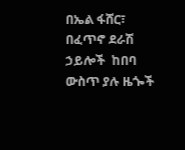በኤል ፋሸር፣ በፈጥኖ ደራሽ ኃይሎች  ከበባ ውስጥ ያሉ ዜጐች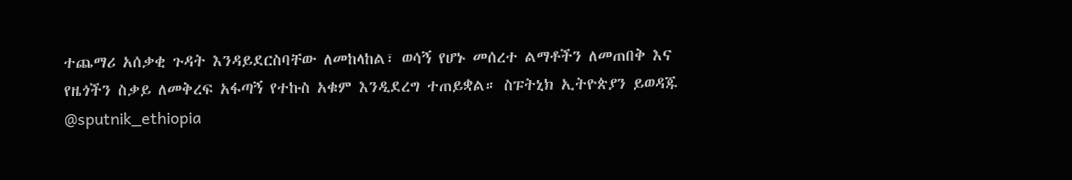ተጨማሪ አሰቃቂ ጉዳት እንዳይደርስባቸው ለመከላከል፣ ወሳኝ የሆኑ መሰረተ ልማቶችን ለመጠበቅ እና የዜጎችን ስቃይ ለመቅረፍ አፋጣኝ የተኩስ አቁም እንዲደረግ ተጠይቋል። ስፑትኒክ ኢትዮጵያን ይወዳጁ @sputnik_ethiopia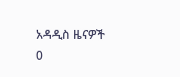አዳዲስ ዜናዎች
0